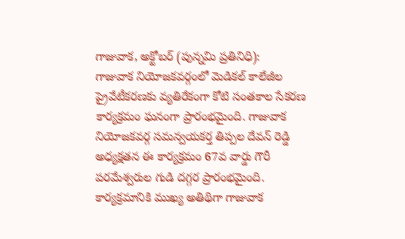గాజువాక, అక్టోబర్ (పున్నమి ప్రతినిధి):
గాజువాక నియోజకవర్గంలో మెడికల్ కాలేజీల ప్రైవేటీకరణకు వ్యతిరేకంగా కోటి సంతకాల సేకరణ కార్యక్రమం ఘనంగా ప్రారంభమైంది. గాజువాక నియోజకవర్గ సమన్వయకర్త తిప్పల దేవన్ రెడ్డి అధ్యక్షతన ఈ కార్యక్రమం 67వ వార్డు గౌరీ పరమేశ్వరుల గుడి దగ్గర ప్రారంభమైంది.
కార్యక్రమానికి ముఖ్య అతిథిగా గాజువాక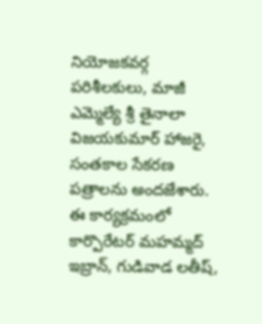నియోజకవర్గ పరిశీలకులు, మాజీ ఎమ్మెల్యే శ్రీ తైనాలా విజయకుమార్ హాజరై, సంతకాల సేకరణ పత్రాలను అందజేశారు. ఈ కార్యక్రమంలో కార్పొరేటర్ మహమ్మద్ ఇబ్రాన్, గుడివాడ లతీష్,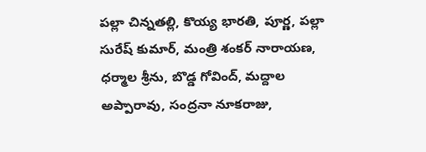పల్లా చిన్నతల్లి, కొయ్య భారతి, పూర్ణ, పల్లా సురేష్ కుమార్, మంత్రి శంకర్ నారాయణ, ధర్మాల శ్రీను, బొడ్డ గోవింద్, మద్దాల అప్పారావు, సంద్రనా నూకరాజు,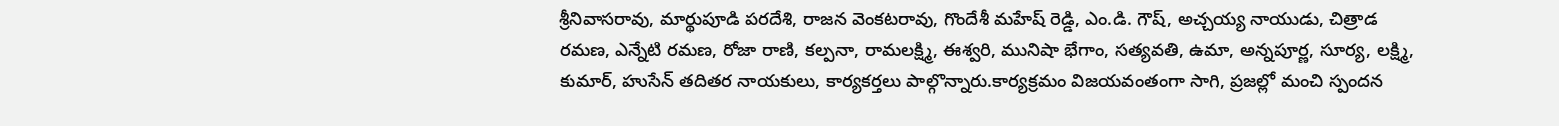శ్రీనివాసరావు, మార్థుపూడి పరదేశి, రాజన వెంకటరావు, గొందేశీ మహేష్ రెడ్డి, ఎం.డి. గౌష్, అచ్చయ్య నాయుడు, చిత్రాడ రమణ, ఎన్నేటి రమణ, రోజా రాణి, కల్పనా, రామలక్ష్మి, ఈశ్వరి, మునిషా భేగాం, సత్యవతి, ఉమా, అన్నపూర్ణ, సూర్య, లక్ష్మి, కుమార్, హుసేన్ తదితర నాయకులు, కార్యకర్తలు పాల్గొన్నారు.కార్యక్రమం విజయవంతంగా సాగి, ప్రజల్లో మంచి స్పందన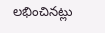లభించినట్లు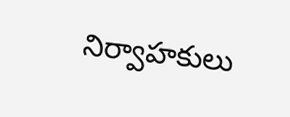నిర్వాహకులు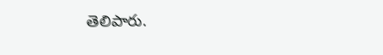తెలిపారు.